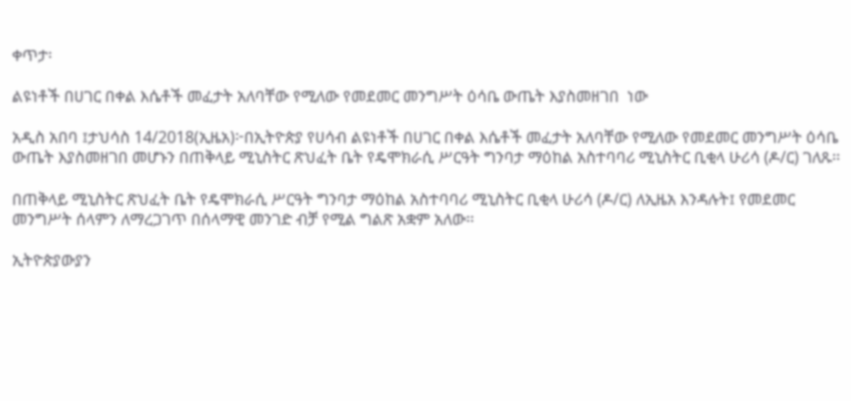ቀጥታ፡

ልዩነቶች በሀገር በቀል እሴቶች መፈታት አለባቸው የሚለው የመደመር መንግሥት ዕሳቤ ውጤት እያስመዘገበ  ነው

አዲስ አበባ ፤ታህሳስ 14/2018(ኢዜአ)፦በኢትዮጵያ የሀሳብ ልዩነቶች በሀገር በቀል እሴቶች መፈታት አለባቸው የሚለው የመደመር መንግሥት ዕሳቤ ውጤት እያስመዘገበ መሆኑን በጠቅላይ ሚኒስትር ጽህፈት ቤት የዴሞክራሲ ሥርዓት ግንባታ ማዕከል አስተባባሪ ሚኒስትር ቢቂላ ሁሪሳ (ዶ/ር) ገለጹ፡፡

በጠቅላይ ሚኒስትር ጽህፈት ቤት የዴሞክራሲ ሥርዓት ግንባታ ማዕከል አስተባባሪ ሚኒስትር ቢቂላ ሁሪሳ (ዶ/ር) ለኢዜአ እንዳሉት፤ የመደመር መንግሥት ሰላምን ለማረጋገጥ በሰላማዊ መንገድ ብቻ የሚል ግልጽ አቋም አለው፡፡

ኢትዮጵያውያን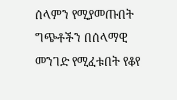ሰላምን የሚያመጡበት ግጭቶችን በሰላማዊ መንገድ የሚፈቱበት የቆየ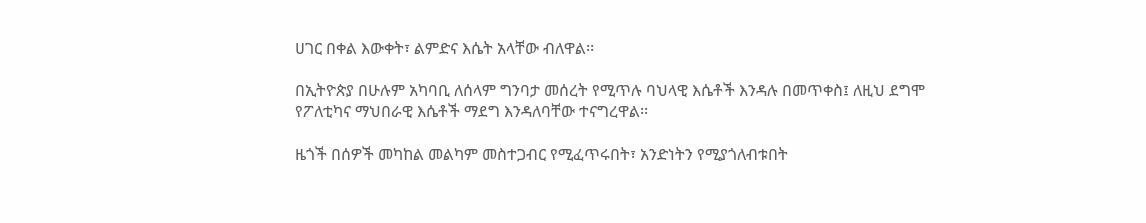ሀገር በቀል እውቀት፣ ልምድና እሴት አላቸው ብለዋል፡፡

በኢትዮጵያ በሁሉም አካባቢ ለሰላም ግንባታ መሰረት የሚጥሉ ባህላዊ እሴቶች እንዳሉ በመጥቀስ፤ ለዚህ ደግሞ የፖለቲካና ማህበራዊ እሴቶች ማደግ እንዳለባቸው ተናግረዋል፡፡

ዜጎች በሰዎች መካከል መልካም መስተጋብር የሚፈጥሩበት፣ አንድነትን የሚያጎለብቱበት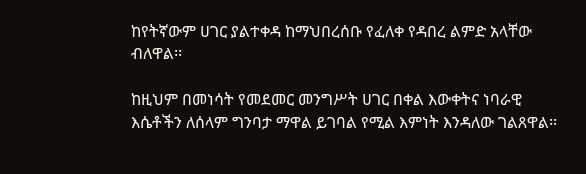ከየትኛውም ሀገር ያልተቀዳ ከማህበረሰቡ የፈለቀ የዳበረ ልምድ አላቸው ብለዋል፡፡

ከዚህም በመነሳት የመደመር መንግሥት ሀገር በቀል እውቀትና ነባራዊ እሴቶችን ለሰላም ግንባታ ማዋል ይገባል የሚል እምነት እንዳለው ገልጸዋል፡፡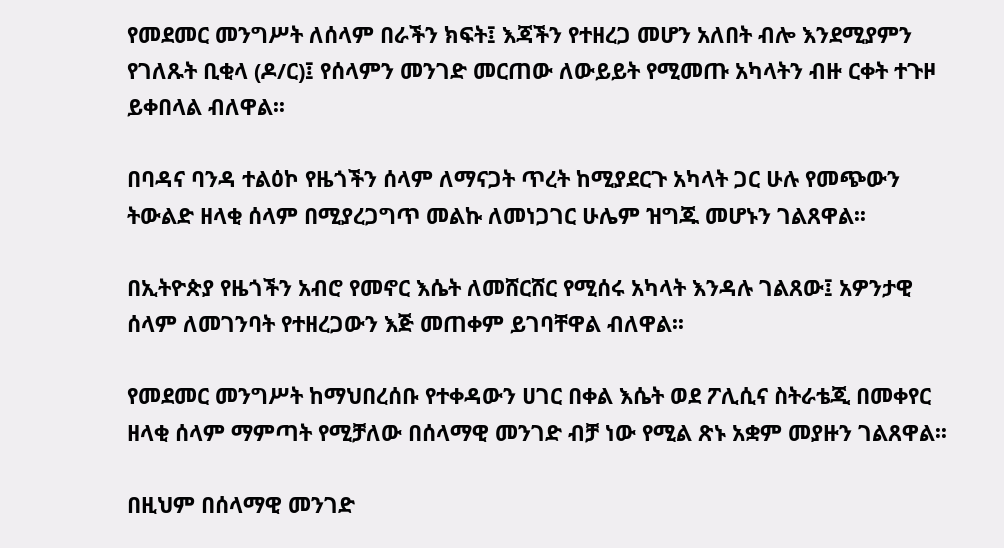የመደመር መንግሥት ለሰላም በራችን ክፍት፤ እጃችን የተዘረጋ መሆን አለበት ብሎ እንደሚያምን የገለጹት ቢቂላ (ዶ/ር)፤ የሰላምን መንገድ መርጠው ለውይይት የሚመጡ አካላትን ብዙ ርቀት ተጉዞ ይቀበላል ብለዋል፡፡

በባዳና ባንዳ ተልዕኮ የዜጎችን ሰላም ለማናጋት ጥረት ከሚያደርጉ አካላት ጋር ሁሉ የመጭውን ትውልድ ዘላቂ ሰላም በሚያረጋግጥ መልኩ ለመነጋገር ሁሌም ዝግጁ መሆኑን ገልጸዋል፡፡

በኢትዮጵያ የዜጎችን አብሮ የመኖር እሴት ለመሸርሸር የሚሰሩ አካላት እንዳሉ ገልጸው፤ አዎንታዊ ሰላም ለመገንባት የተዘረጋውን እጅ መጠቀም ይገባቸዋል ብለዋል፡፡

የመደመር መንግሥት ከማህበረሰቡ የተቀዳውን ሀገር በቀል እሴት ወደ ፖሊሲና ስትራቴጂ በመቀየር ዘላቂ ሰላም ማምጣት የሚቻለው በሰላማዊ መንገድ ብቻ ነው የሚል ጽኑ አቋም መያዙን ገልጸዋል፡፡

በዚህም በሰላማዊ መንገድ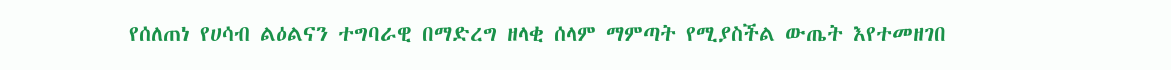የሰለጠነ የሀሳብ ልዕልናን ተግባራዊ በማድረግ ዘላቂ ሰላም ማምጣት የሚያስችል ውጤት እየተመዘገበ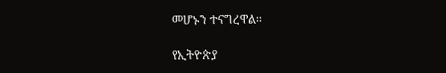መሆኑን ተናግረዋል፡፡

የኢትዮጵያ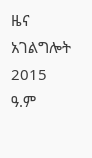ዜና አገልግሎት
2015
ዓ.ም